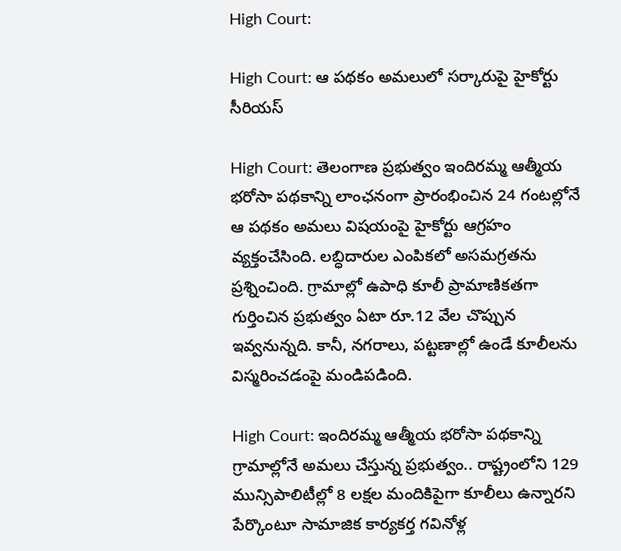High Court:

High Court: ఆ ప‌థ‌కం అమ‌లులో స‌ర్కారుపై హైకోర్టు సీరియ‌స్‌

High Court: తెలంగాణ ప్ర‌భుత్వం ఇందిర‌మ్మ ఆత్మీయ భ‌రోసా ప‌థ‌కాన్ని లాంఛ‌నంగా ప్రారంభించిన 24 గంట‌ల్లోనే ఆ ప‌థ‌కం అమ‌లు విష‌యంపై హైకోర్టు ఆగ్ర‌హం వ్య‌క్తంచేసింది. ల‌బ్ధిదారుల ఎంపిక‌లో అస‌మ‌గ్ర‌త‌ను ప్రశ్నించింది. గ్రామాల్లో ఉపాధి కూలీ ప్రామాణిక‌తగా గుర్తించిన ప్ర‌భుత్వం ఏటా రూ.12 వేల చొప్పున ఇవ్వ‌నున్న‌ది. కానీ, న‌గ‌రాలు, ప‌ట్ట‌ణాల్లో ఉండే కూలీల‌ను విస్మ‌రించ‌డంపై మండిప‌డింది.

High Court: ఇందిర‌మ్మ ఆత్మీయ భ‌రోసా ప‌థ‌కాన్ని గ్రామాల్లోనే అమ‌లు చేస్తున్న ప్ర‌భుత్వం.. రాష్ట్రంలోని 129 మున్సిపాలిటీల్లో 8 ల‌క్ష‌ల మందికిపైగా కూలీలు ఉన్నార‌ని పేర్కొంటూ సామాజిక కార్య‌క‌ర్త గ‌వినోళ్ల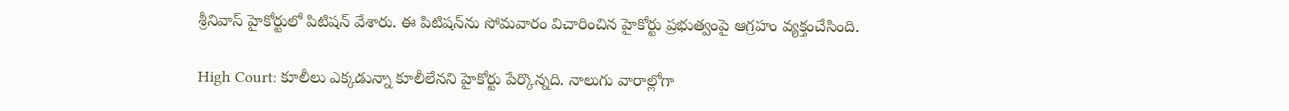శ్రీనివాస్ హైకోర్టులో పిటిష‌న్ వేశారు. ఈ పిటిష‌న్‌ను సోమ‌వారం విచారించిన హైకోర్టు ప్ర‌భుత్వంపై ఆగ్ర‌హం వ్య‌క్తంచేసింది.

High Court: కూలీలు ఎక్క‌డున్నా కూలీలేన‌ని హైకోర్టు పేర్కొన్న‌ది. నాలుగు వారాల్లోగా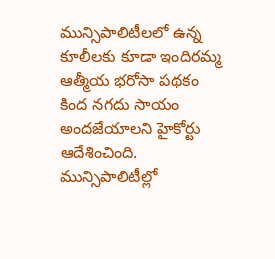మున్సిపాలిటీల‌లో ఉన్న కూలీల‌కు కూడా ఇందిర‌మ్మ ఆత్మీయ భ‌రోసా ప‌థ‌కం కింద న‌గ‌దు సాయం అంద‌జేయాల‌ని హైకోర్టు ఆదేశించింది. మున్సిపాలిటీల్లో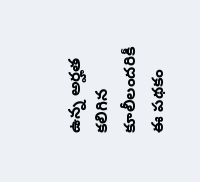ఉన్న అర్హ‌త క‌లిగిన కూలీలంద‌రికీ ఈ ప‌థ‌కం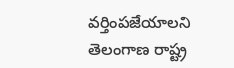వ‌ర్తింప‌జేయాల‌ని తెలంగాణ రాష్ట్ర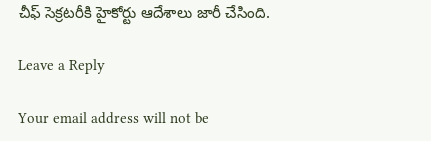చీఫ్ సెక్ర‌ట‌రీకి హైకోర్టు ఆదేశాలు జారీ చేసింది.

Leave a Reply

Your email address will not be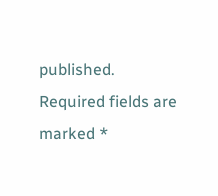published. Required fields are marked *